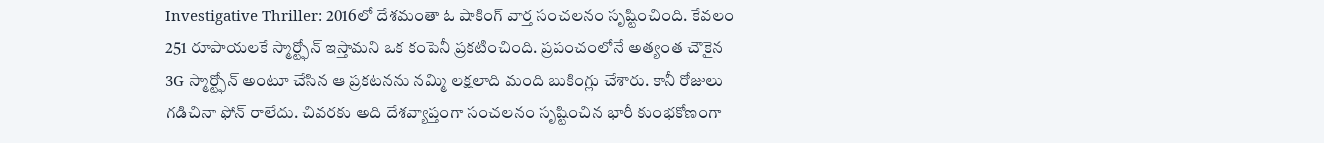Investigative Thriller: 2016లో దేశమంతా ఓ షాకింగ్ వార్త సంచలనం సృష్టించింది. కేవలం 251 రూపాయలకే స్మార్ట్ఫోన్ ఇస్తామని ఒక కంపెనీ ప్రకటించింది. ప్రపంచంలోనే అత్యంత చౌకైన 3G స్మార్ట్ఫోన్ అంటూ చేసిన ఆ ప్రకటనను నమ్మి లక్షలాది మంది బుకింగ్లు చేశారు. కానీ రోజులు గడిచినా ఫోన్ రాలేదు. చివరకు అది దేశవ్యాప్తంగా సంచలనం సృష్టించిన భారీ కుంభకోణంగా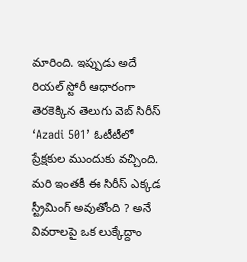మారింది. ఇప్పుడు అదే రియల్ స్టోరీ ఆధారంగా తెరకెక్కిన తెలుగు వెబ్ సిరీస్ ‘Azadi 501’ ఓటీటీలో ప్రేక్షకుల ముందుకు వచ్చింది. మరి ఇంతకీ ఈ సిరీస్ ఎక్కడ స్ట్రీమింగ్ అవుతోంది ? అనే వివరాలపై ఒక లుక్కేద్దాం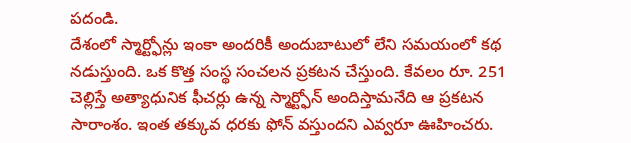పదండి.
దేశంలో స్మార్ట్ఫోన్లు ఇంకా అందరికీ అందుబాటులో లేని సమయంలో కథ నడుస్తుంది. ఒక కొత్త సంస్థ సంచలన ప్రకటన చేస్తుంది. కేవలం రూ. 251 చెల్లిస్తే అత్యాధునిక ఫీచర్లు ఉన్న స్మార్ట్ఫోన్ అందిస్తామనేది ఆ ప్రకటన సారాంశం. ఇంత తక్కువ ధరకు ఫోన్ వస్తుందని ఎవ్వరూ ఊహించరు.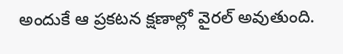అందుకే ఆ ప్రకటన క్షణాల్లో వైరల్ అవుతుంది.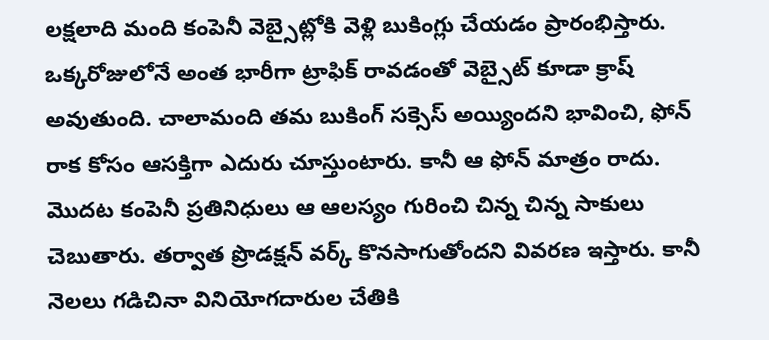లక్షలాది మంది కంపెనీ వెబ్సైట్లోకి వెళ్లి బుకింగ్లు చేయడం ప్రారంభిస్తారు. ఒక్కరోజులోనే అంత భారీగా ట్రాఫిక్ రావడంతో వెబ్సైట్ కూడా క్రాష్ అవుతుంది. చాలామంది తమ బుకింగ్ సక్సెస్ అయ్యిందని భావించి, ఫోన్ రాక కోసం ఆసక్తిగా ఎదురు చూస్తుంటారు. కానీ ఆ ఫోన్ మాత్రం రాదు.
మొదట కంపెనీ ప్రతినిధులు ఆ ఆలస్యం గురించి చిన్న చిన్న సాకులు చెబుతారు. తర్వాత ప్రొడక్షన్ వర్క్ కొనసాగుతోందని వివరణ ఇస్తారు. కానీ నెలలు గడిచినా వినియోగదారుల చేతికి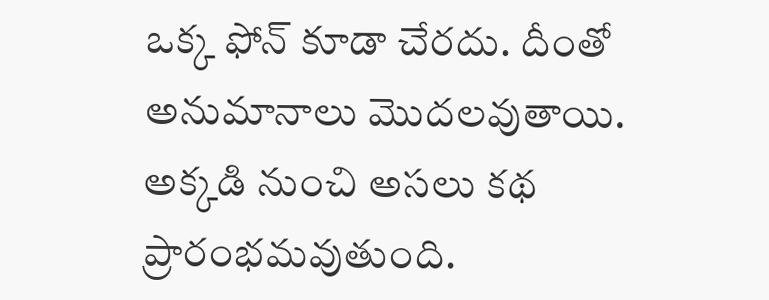ఒక్క ఫోన్ కూడా చేరదు. దీంతో అనుమానాలు మొదలవుతాయి. అక్కడి నుంచి అసలు కథ ప్రారంభమవుతుంది.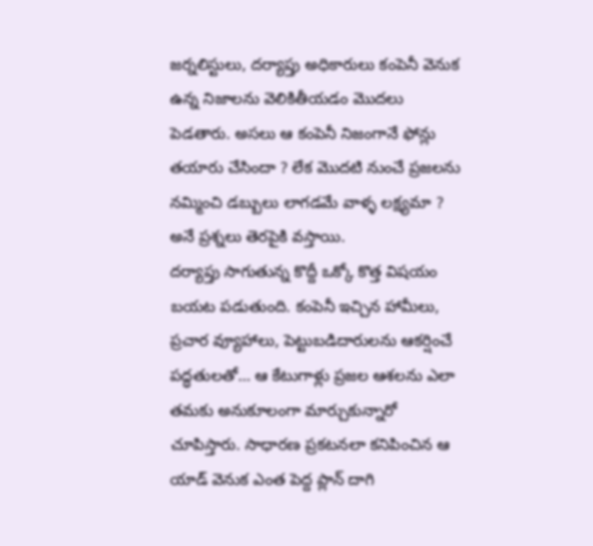జర్నలిస్టులు, దర్యాప్తు అధికారులు కంపెనీ వెనుక ఉన్న నిజాలను వెలికితీయడం మొదలు పెడతారు. అసలు ఆ కంపెనీ నిజంగానే ఫోన్లు తయారు చేసిందా ? లేక మొదటి నుంచే ప్రజలను నమ్మించి డబ్బులు లాగడమే వాళ్ళ లక్ష్యమా ? అనే ప్రశ్నలు తెరపైకి వస్తాయి.
దర్యాప్తు సాగుతున్న కొద్దీ ఒక్కో కొత్త విషయం బయట పడుతుంది. కంపెనీ ఇచ్చిన హామీలు, ప్రచార వ్యూహాలు, పెట్టుబడిదారులను ఆకర్షించే పద్ధతులతో… ఆ కేటుగాళ్లు ప్రజల ఆశలను ఎలా తమకు అనుకూలంగా మార్చుకున్నారో చూపిస్తారు. సాధారణ ప్రకటనలా కనిపించిన ఆ యాడ్ వెనుక ఎంత పెద్ద ప్లాన్ దాగి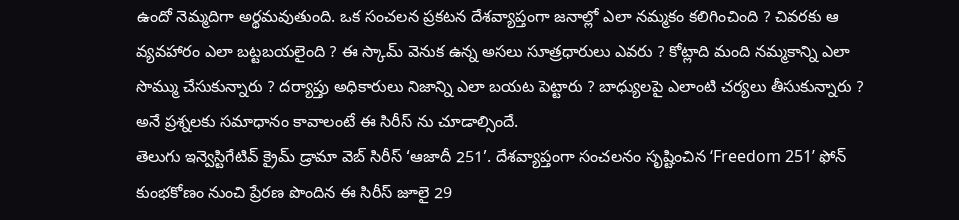ఉందో నెమ్మదిగా అర్థమవుతుంది. ఒక సంచలన ప్రకటన దేశవ్యాప్తంగా జనాల్లో ఎలా నమ్మకం కలిగించింది ? చివరకు ఆ వ్యవహారం ఎలా బట్టబయలైంది ? ఈ స్కామ్ వెనుక ఉన్న అసలు సూత్రధారులు ఎవరు ? కోట్లాది మంది నమ్మకాన్ని ఎలా సొమ్ము చేసుకున్నారు ? దర్యాప్తు అధికారులు నిజాన్ని ఎలా బయట పెట్టారు ? బాధ్యులపై ఎలాంటి చర్యలు తీసుకున్నారు ? అనే ప్రశ్నలకు సమాధానం కావాలంటే ఈ సిరీస్ ను చూడాల్సిందే.
తెలుగు ఇన్వెస్టిగేటివ్ క్రైమ్ డ్రామా వెబ్ సిరీస్ ‘ఆజాదీ 251’. దేశవ్యాప్తంగా సంచలనం సృష్టించిన ‘Freedom 251’ ఫోన్ కుంభకోణం నుంచి ప్రేరణ పొందిన ఈ సిరీస్ జూలై 29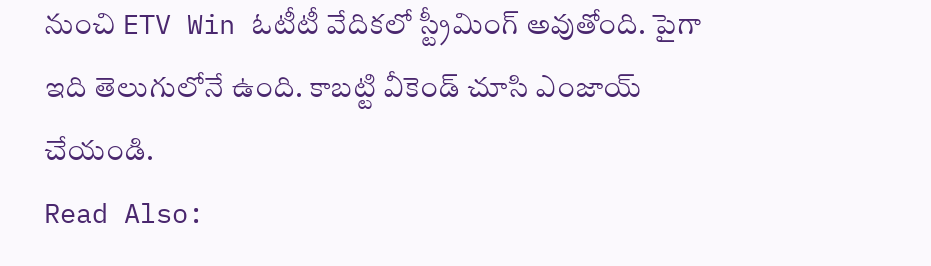నుంచి ETV Win ఓటీటీ వేదికలో స్ట్రీమింగ్ అవుతోంది. పైగా ఇది తెలుగులోనే ఉంది. కాబట్టి వీకెండ్ చూసి ఎంజాయ్ చేయండి.
Read Also: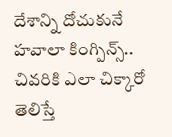దేశాన్ని దోచుకునే హవాలా కింగ్పిన్స్.. చివరికి ఎలా చిక్కారో తెలిస్తే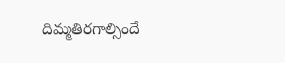దిమ్మతిరగాల్సిందే